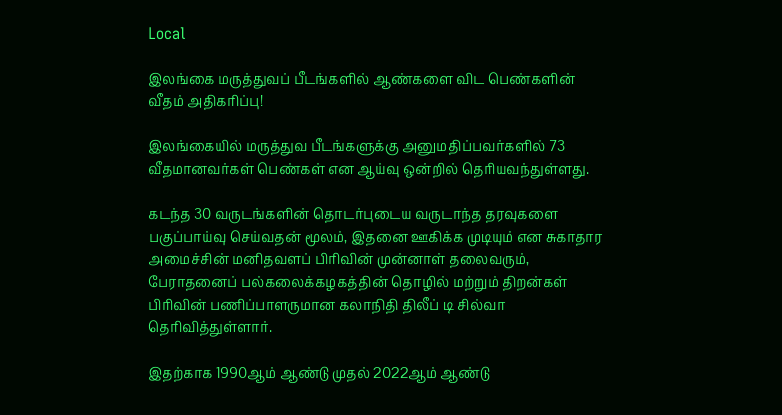Local

இலங்கை மருத்துவப் பீடங்களில் ஆண்களை விட பெண்களின் வீதம் அதிகரிப்பு!

இலங்கையில் மருத்துவ பீடங்களுக்கு அனுமதிப்பவர்களில் 73 வீதமானவர்கள் பெண்கள் என ஆய்வு ஒன்றில் தெரியவந்துள்ளது.

கடந்த 30 வருடங்களின் தொடர்புடைய வருடாந்த தரவுகளை பகுப்பாய்வு செய்வதன் மூலம், இதனை ஊகிக்க முடியும் என சுகாதார அமைச்சின் மனிதவளப் பிரிவின் முன்னாள் தலைவரும், பேராதனைப் பல்கலைக்கழகத்தின் தொழில் மற்றும் திறன்கள் பிரிவின் பணிப்பாளருமான கலாநிதி திலீப் டி சில்வா தெரிவித்துள்ளார்.

இதற்காக 1990ஆம் ஆண்டு முதல் 2022ஆம் ஆண்டு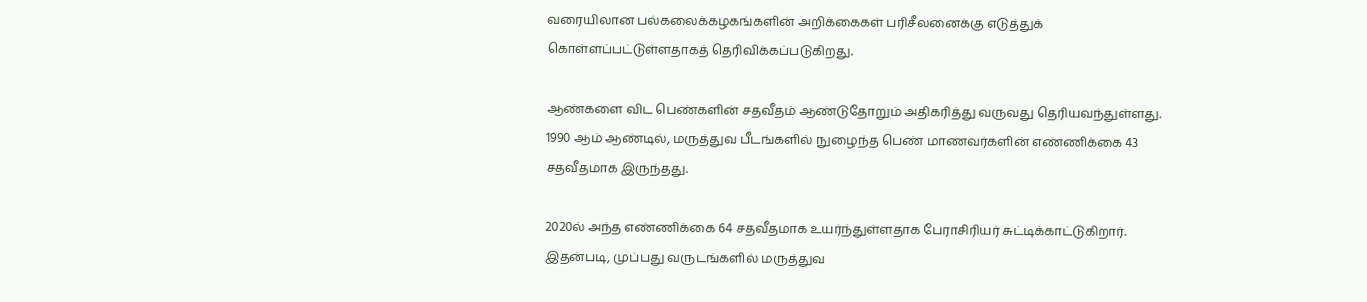வரையிலான பல்கலைக்கழகங்களின் அறிக்கைகள் பரிசீலனைக்கு எடுத்துக் கொள்ளப்பட்டுள்ளதாகத் தெரிவிக்கப்படுகிறது.

ஆண்களை விட பெண்களின் சதவீதம் ஆண்டுதோறும் அதிகரித்து வருவது தெரியவந்துள்ளது. 1990 ஆம் ஆண்டில், மருத்துவ பீடங்களில் நுழைந்த பெண் மாணவர்களின் எண்ணிக்கை 43 சதவீதமாக இருந்தது.

2020ல் அந்த எண்ணிக்கை 64 சதவீதமாக உயர்ந்துள்ளதாக பேராசிரியர் சுட்டிக்காட்டுகிறார். இதன்படி, முப்பது வருடங்களில் மருத்துவ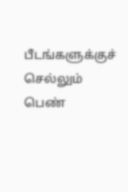பீடங்களுக்குச் செல்லும் பெண்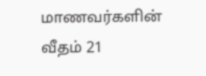மாணவர்களின் வீதம் 21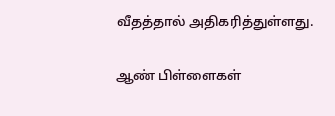வீதத்தால் அதிகரித்துள்ளது.

ஆண் பிள்ளைகள்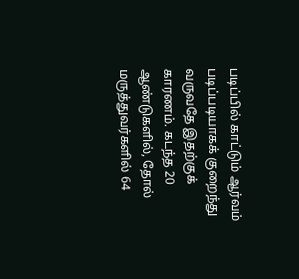படிப்பில் காட்டும் ஆர்வம் படிப்படியாகக் குறைந்து வருவதே இதற்குக் காரணம். கடந்த 20 ஆண்டுகளில், தோல் மருத்துவர்களில் 64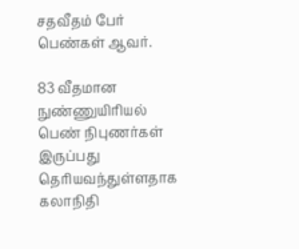சதவீதம் பேர் பெண்கள் ஆவர்.

83 வீதமான நுண்ணுயிரியல் பெண் நிபுணர்கள் இருப்பது தெரியவந்துள்ளதாக கலாநிதி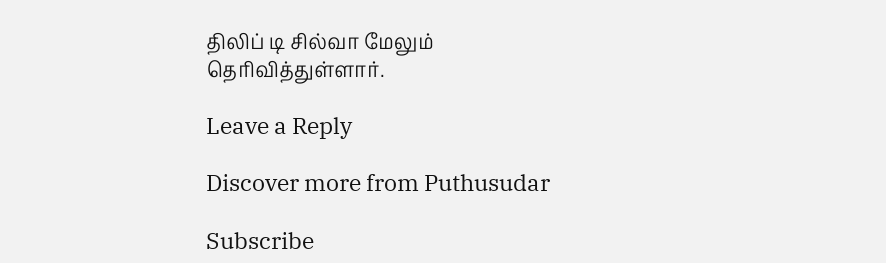திலிப் டி சில்வா மேலும் தெரிவித்துள்ளார்.

Leave a Reply

Discover more from Puthusudar

Subscribe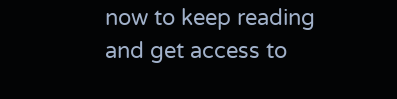now to keep reading and get access to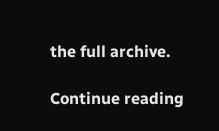the full archive.

Continue reading